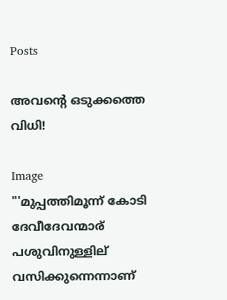Posts

അവന്റെ ഒടുക്കത്തെ വിധി!

Image
"'മുപ്പത്തിമൂന്ന് കോടി ദേവീദേവന്മാര് പശുവിനുള്ളില് വസിക്കുന്നെന്നാണ്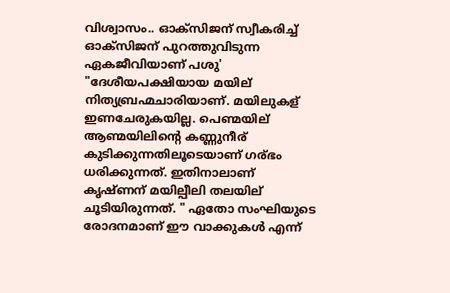വിശ്വാസം.. ഓക്സിജന് സ്വീകരിച്ച് ഓക്സിജന് പുറത്തുവിടുന്ന ഏകജീവിയാണ് പശു' "ദേശീയപക്ഷിയായ മയില് നിത്യബ്രഹ്മചാരിയാണ്. മയിലുകള് ഇണചേരുകയില്ല. പെണ്മയില് ആണ്മയിലിന്റെ കണ്ണുനീര് കുടിക്കുന്നതിലൂടെയാണ് ഗര്ഭം ധരിക്കുന്നത്. ഇതിനാലാണ് കൃഷ്ണന് മയില്പീലി തലയില് ചൂടിയിരുന്നത്. " ഏതോ സംഘിയുടെ രോദനമാണ് ഈ വാക്കുകൾ എന്ന്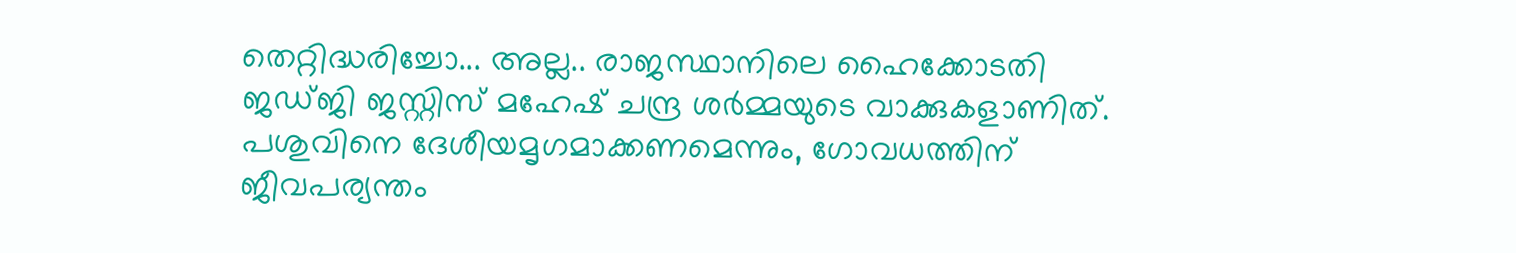തെറ്റിദ്ധരിച്ചോ... അല്ല.. രാജസ്ഥാനിലെ ഹൈക്കോടതി ജഡ്ജി ജസ്റ്റിസ് മഹേഷ് ചന്ദ്ര ശർമ്മയുടെ വാക്കുകളാണിത്. പശുവിനെ ദേശീയമൃഗമാക്കണമെന്നും, ഗോവധത്തിന് ജീവപര്യന്തം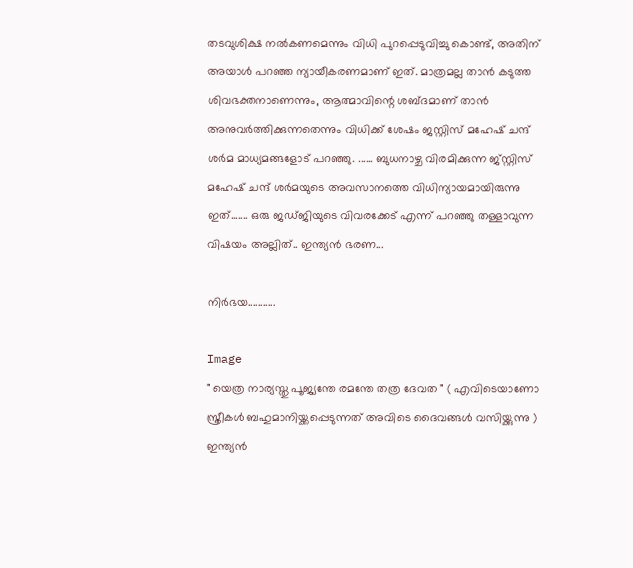തടവുശിക്ഷ നൽകണമെന്നും വിധി പുറപ്പെടുവിച്ചു കൊണ്ട്, അതിന് അയാൾ പറഞ്ഞ ന്യായീകരണമാണ് ഇത്. മാത്രമല്ല താൻ കടുത്ത ശിവഭക്തനാണെന്നും, ആത്മാവിന്റെ ശബ്ദമാണ് താന്‍ അനുവര്‍ത്തിക്കുന്നതെന്നും വിധിക്ക് ശേഷം ജസ്റ്റിസ് മഹേഷ് ചന്ദ് ശര്‍മ മാധ്യമങ്ങളോട്‌ പറഞ്ഞു. ...... ബുധനാഴ്ച വിരമിക്കുന്ന ജ്‌സ്റ്റിസ് മഹേഷ് ചന്ദ് ശര്‍മയുടെ അവസാനത്തെ വിധിന്യായമായിരുന്നു ഇത്....... ഒരു ജഡ്ജിയുടെ വിവരക്കേട് എന്ന് പറഞ്ഞു തള്ളാവുന്ന വിഷയം അല്ലിത്.. ഇന്ത്യൻ ഭരണ...

നിര്‍ഭയ...........

Image
" യെത്ര നാര്യസ്തു പൂജ്യന്തേ രമന്തേ തത്ര ദേവത " ( എവിടെയാണോ സ്ത്രീകൾ ബഹുമാനിയ്ക്കപ്പെടുന്നത് അവിടെ ദൈവങ്ങൾ വസിയ്ക്കുന്നു ) ഇന്ത്യൻ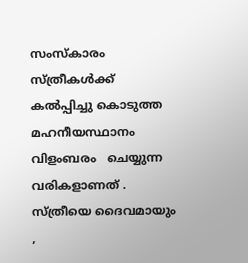സംസ്കാരം   സ്ത്രീകൾക്ക് കൽപ്പിച്ചു കൊടുത്ത   മഹനീയസ്ഥാനം വിളംബരം   ചെയ്യുന്ന വരികളാണത് .  സ്ത്രീയെ ദൈവമായും ,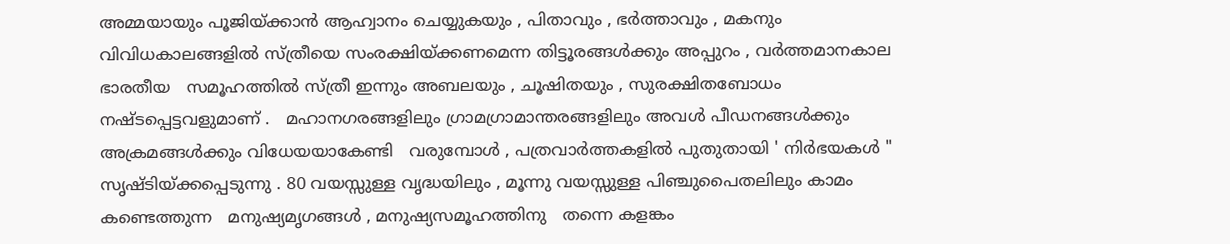അമ്മയായും പൂജിയ്ക്കാൻ ആഹ്വാനം ചെയ്യുകയും , പിതാവും , ഭർത്താവും , മകനും വിവിധകാലങ്ങളിൽ സ്ത്രീയെ സംരക്ഷിയ്ക്കണമെന്ന തിട്ടൂരങ്ങൾക്കും അപ്പുറം , വർത്തമാനകാല ഭാരതീയ   സമൂഹത്തിൽ സ്ത്രീ ഇന്നും അബലയും , ചൂഷിതയും , സുരക്ഷിതബോധം   നഷ്ടപ്പെട്ടവളുമാണ് .   മഹാനഗരങ്ങളിലും ഗ്രാമഗ്രാമാന്തരങ്ങളിലും അവൾ പീഡനങ്ങൾക്കും അക്രമങ്ങൾക്കും വിധേയയാകേണ്ടി   വരുമ്പോൾ , പത്രവാർത്തകളിൽ പുതുതായി ' നിർഭയകൾ "  സൃഷ്ടിയ്ക്കപ്പെടുന്നു . 80 വയസ്സുള്ള വൃദ്ധയിലും , മൂന്നു വയസ്സുള്ള പിഞ്ചുപൈതലിലും കാമം കണ്ടെത്തുന്ന   മനുഷ്യമൃഗങ്ങൾ , മനുഷ്യസമൂഹത്തിനു   തന്നെ കളങ്കം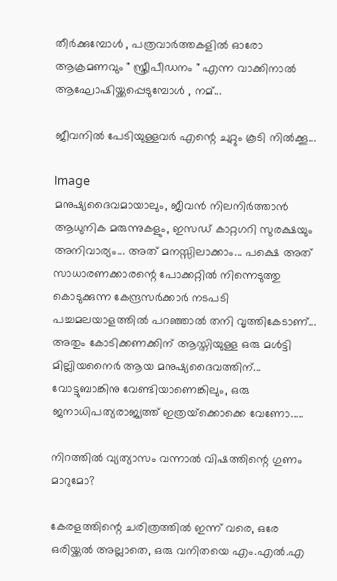തീർക്കുമ്പോൾ , പത്രവാർത്തകളിൽ ഓരോ ആക്രമണവും " സ്ത്രീപീഡനം " എന്ന വാക്കിനാൽ ആഘോഷിയ്ക്കപ്പെടുമ്പോൾ , നമ്...

ജീവനിൽ പേടിയുള്ളവർ എന്റെ ചുറ്റും കൂടി നിൽക്കൂ...

Image
മനുഷ്യദൈവമായാലും, ജീവൻ നിലനിർത്താൻ ആധുനിക മരുന്നുകളും, ഇസഡ് കാറ്റഗറി സുരക്ഷയും അനിവാര്യം... അത് മനസ്സിലാക്കാം... പക്ഷെ അത് സാധാരണക്കാരന്റെ പോക്കറ്റിൽ നിന്നെടുത്തു കൊടുക്കുന്ന കേന്ദ്രസർക്കാർ നടപടി പച്ചമലയാളത്തിൽ പറഞ്ഞാൽ തനി വൃത്തികേടാണ്... അതും കോടിക്കണക്കിന് ആസ്തിയുള്ള ഒരു മൾട്ടി മില്ലിയനൈർ ആയ മനുഷ്യദൈവത്തിന്... വോട്ടുബാങ്കിനു വേണ്ടിയാണെങ്കിലും, ഒരു ജനാധിപത്യരാജ്യത്ത് ഇത്രയ്‌ക്കൊക്കെ വേണോ.....

നിറത്തിൽ വ്യത്യാസം വന്നാൽ വിഷത്തിന്റെ ഗുണം മാറുമോ?

കേരളത്തിന്റെ ചരിത്രത്തിൽ ഇന്ന് വരെ, ഒരേ ഒരിയ്ക്കൽ അല്ലാതെ, ഒരു വനിതയെ എം.എൽ.എ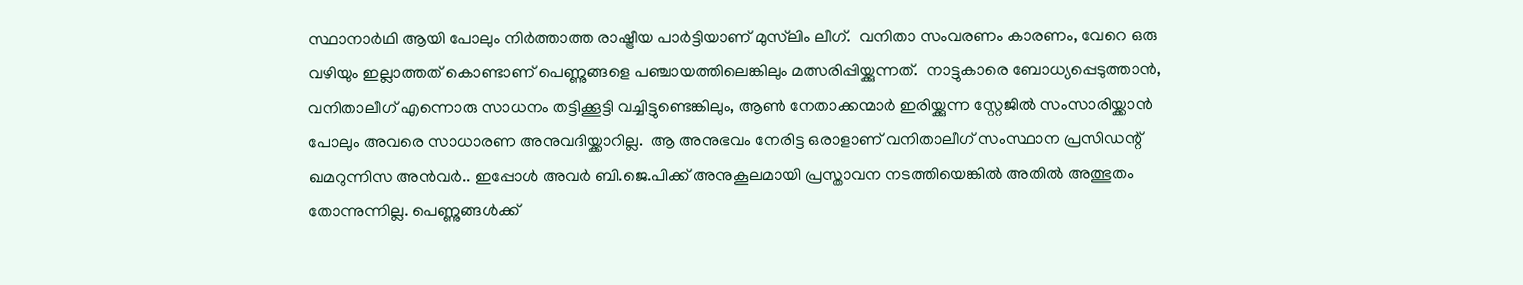സ്ഥാനാർഥി ആയി പോലും നിർത്താത്ത രാഷ്ട്രീയ പാർട്ടിയാണ് മുസ്‌ലിം ലീഗ്.  വനിതാ സംവരണം കാരണം, വേറെ ഒരു വഴിയും ഇല്ലാത്തത് കൊണ്ടാണ് പെണ്ണുങ്ങളെ പഞ്ചായത്തിലെങ്കിലും മത്സരിപ്പിയ്ക്കുന്നത്.  നാട്ടുകാരെ ബോധ്യപ്പെടുത്താൻ, വനിതാലീഗ് എന്നൊരു സാധനം തട്ടിക്കൂട്ടി വച്ചിട്ടുണ്ടെങ്കിലും, ആൺ നേതാക്കന്മാർ ഇരിയ്ക്കുന്ന സ്റ്റേജിൽ സംസാരിയ്ക്കാൻ പോലും അവരെ സാധാരണ അനുവദിയ്ക്കാറില്ല.  ആ അനുഭവം നേരിട്ട ഒരാളാണ് വനിതാലീഗ് സംസ്ഥാന പ്രസിഡന്റ് ഖമറുന്നിസ അന്‍വര്‍.. ഇപ്പോൾ അവർ ബി.ജെ.പിക്ക് അനുകൂലമായി പ്രസ്താവന നടത്തിയെങ്കിൽ അതിൽ അത്ഭുതം തോന്നുന്നില്ല. പെണ്ണുങ്ങൾക്ക്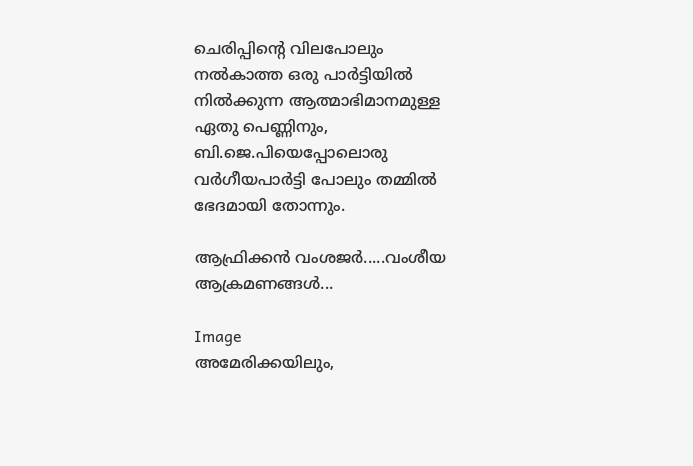ചെരിപ്പിന്റെ വിലപോലും നൽകാത്ത ഒരു പാർട്ടിയിൽ നിൽക്കുന്ന ആത്മാഭിമാനമുള്ള ഏതു പെണ്ണിനും, ബി.ജെ.പിയെപ്പോലൊരു വർഗീയപാർട്ടി പോലും തമ്മിൽ ഭേദമായി തോന്നും.

ആഫ്രിക്കൻ വംശജർ.....വംശീയ ആക്രമണങ്ങൾ...

Image
അമേരിക്കയിലും,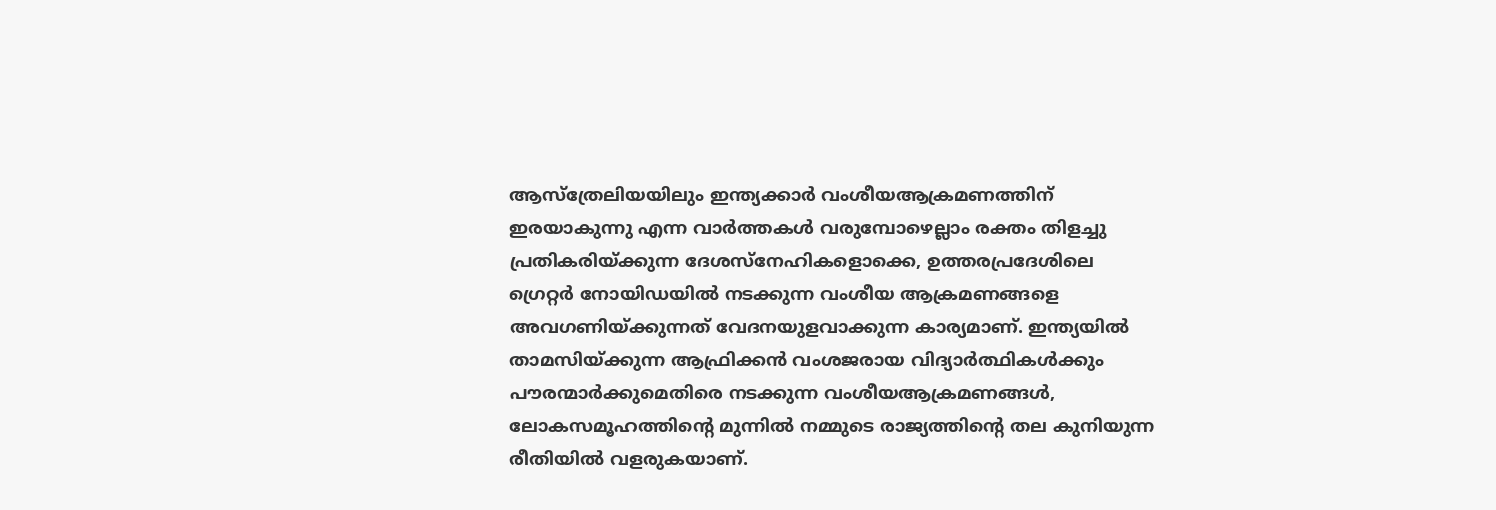ആസ്‌ത്രേലിയയിലും ഇന്ത്യക്കാർ വംശീയആക്രമണത്തിന് ഇരയാകുന്നു എന്ന വാർത്തകൾ വരുമ്പോഴെല്ലാം രക്തം തിളച്ചു പ്രതികരിയ്ക്കുന്ന ദേശസ്നേഹികളൊക്കെ, ഉത്തരപ്രദേശിലെ ഗ്രെറ്റർ നോയിഡയിൽ നടക്കുന്ന വംശീയ ആക്രമണങ്ങളെ അവഗണിയ്ക്കുന്നത് വേദനയുളവാക്കുന്ന കാര്യമാണ്. ഇന്ത്യയിൽ താമസിയ്ക്കുന്ന ആഫ്രിക്കൻ വംശജരായ വിദ്യാർത്ഥികൾക്കും പൗരന്മാർക്കുമെതിരെ നടക്കുന്ന വംശീയആക്രമണങ്ങൾ, ലോകസമൂഹത്തിന്റെ മുന്നിൽ നമ്മുടെ രാജ്യത്തിന്റെ തല കുനിയുന്ന രീതിയിൽ വളരുകയാണ്.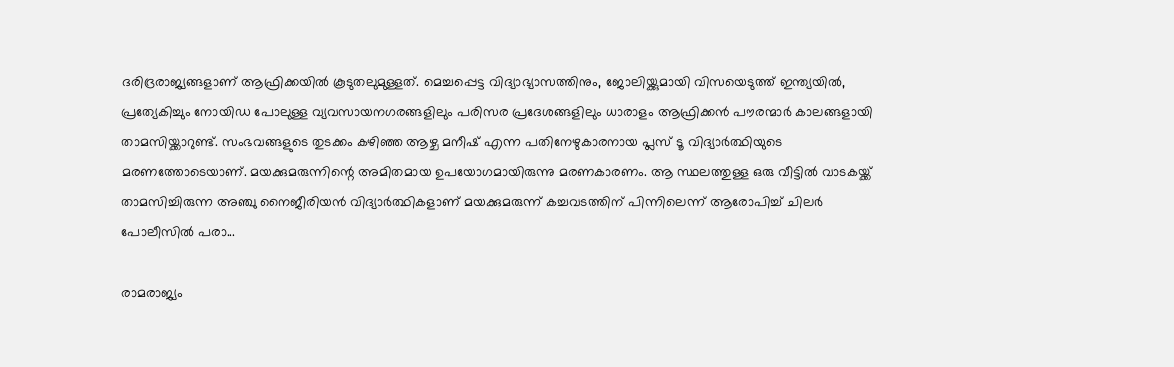ദരിദ്രരാജ്യങ്ങളാണ് ആഫ്രിക്കയിൽ കൂടുതലുമുള്ളത്. മെച്ചപ്പെട്ട വിദ്യാഭ്യാസത്തിനും, ജോലിയ്ക്കുമായി വിസയെടുത്ത് ഇന്ത്യയിൽ, പ്രത്യേകിച്ചും നോയിഡ പോലുള്ള വ്യവസായനഗരങ്ങളിലും പരിസര പ്രദേശങ്ങളിലും ധാരാളം ആഫ്രിക്കൻ പൗരന്മാർ കാലങ്ങളായി താമസിയ്ക്കാറുണ്ട്. സംഭവങ്ങളുടെ തുടക്കം കഴിഞ്ഞ ആഴ്ച മനീഷ് എന്ന പതിനേഴുകാരനായ പ്ലസ് ടൂ വിദ്യാർത്ഥിയുടെ മരണത്തോടെയാണ്. മയക്കുമരുന്നിന്റെ അമിതമായ ഉപയോഗമായിരുന്നു മരണകാരണം. ആ സ്ഥലത്തുള്ള ഒരു വീട്ടിൽ വാടകയ്ക്ക് താമസിച്ചിരുന്ന അഞ്ചു നൈജീരിയൻ വിദ്യാർത്ഥികളാണ് മയക്കുമരുന്ന് കച്ചവടത്തിന് പിന്നിലെന്ന് ആരോപിച്ച് ചിലർ പോലീസിൽ പരാ...

രാമരാജ്യം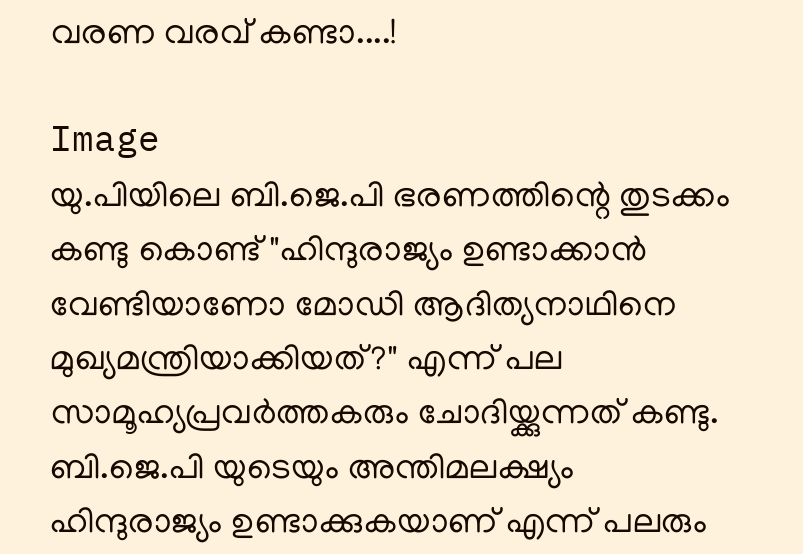വരണ വരവ് കണ്ടാ....!

Image
യു.പിയിലെ ബി.ജെ.പി ഭരണത്തിന്റെ തുടക്കം കണ്ടു കൊണ്ട് "ഹിന്ദുരാജ്യം ഉണ്ടാക്കാൻ വേണ്ടിയാണോ മോഡി ആദിത്യനാഥിനെ മുഖ്യമന്ത്രിയാക്കിയത്?" എന്ന് പല സാമൂഹ്യപ്രവർത്തകരും ചോദിയ്ക്കുന്നത് കണ്ടു. ബി.ജെ.പി യുടെയും അന്തിമലക്ഷ്യം ഹിന്ദുരാജ്യം ഉണ്ടാക്കുകയാണ് എന്ന് പലരും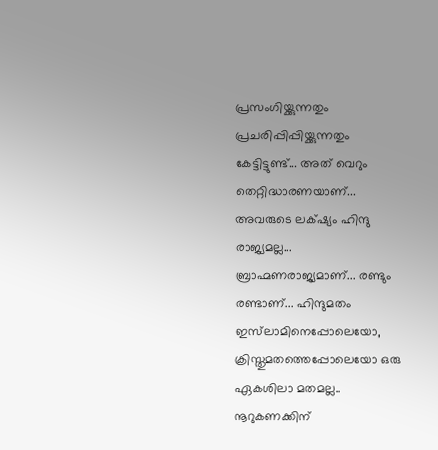പ്രസംഗിയ്ക്കുന്നതും പ്രചരിപ്പിപ്പിയ്ക്കുന്നതും കേട്ടിട്ടുണ്ട്... അത് വെറും തെറ്റിദ്ധാരണയാണ്... അവരുടെ ലക്‌ഷ്യം ഹിന്ദു രാജ്യമല്ല... ബ്രാഹ്മണരാജ്യമാണ്... രണ്ടും രണ്ടാണ്... ഹിന്ദുമതം ഇസ്‌ലാമിനെപ്പോലെയോ, ക്രിസ്തുമതത്തെപ്പോലെയോ ഒരു ഏകശിലാ മതമല്ല.. നൂറുകണക്കിന്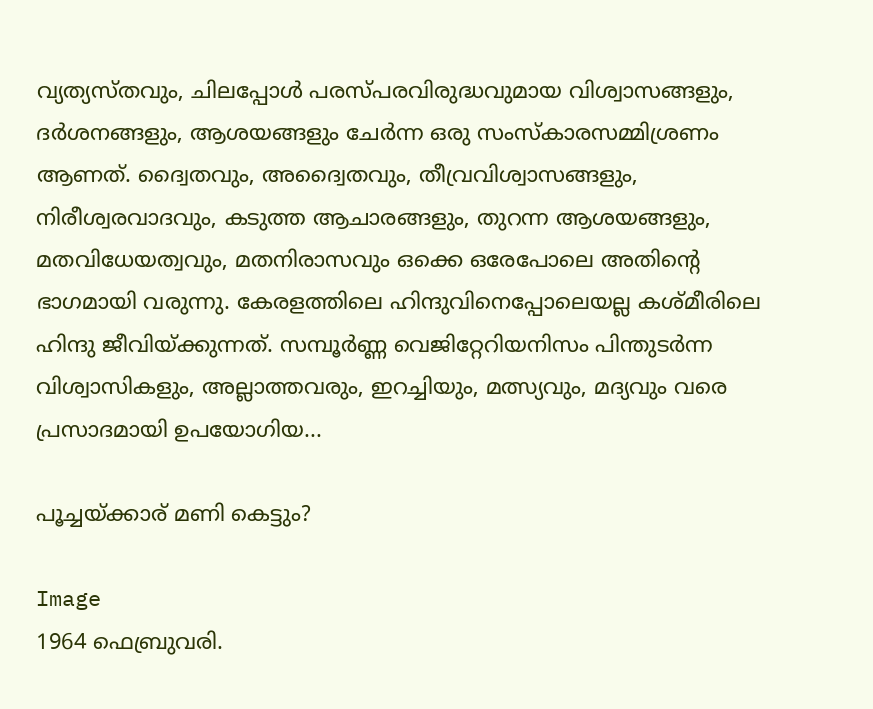വ്യത്യസ്തവും, ചിലപ്പോൾ പരസ്പരവിരുദ്ധവുമായ വിശ്വാസങ്ങളും, ദർശനങ്ങളും, ആശയങ്ങളും ചേർന്ന ഒരു സംസ്കാരസമ്മിശ്രണം ആണത്. ദ്വൈതവും, അദ്വൈതവും, തീവ്രവിശ്വാസങ്ങളും, നിരീശ്വരവാദവും, കടുത്ത ആചാരങ്ങളും, തുറന്ന ആശയങ്ങളും, മതവിധേയത്വവും, മതനിരാസവും ഒക്കെ ഒരേപോലെ അതിന്റെ ഭാഗമായി വരുന്നു. കേരളത്തിലെ ഹിന്ദുവിനെപ്പോലെയല്ല കശ്മീരിലെ ഹിന്ദു ജീവിയ്ക്കുന്നത്. സമ്പൂർണ്ണ വെജിറ്റേറിയനിസം പിന്തുടർന്ന വിശ്വാസികളും, അല്ലാത്തവരും, ഇറച്ചിയും, മത്സ്യവും, മദ്യവും വരെ പ്രസാദമായി ഉപയോഗിയ...

പൂച്ചയ്ക്കാര് മണി കെട്ടും?

Image
1964 ഫെബ്രുവരി.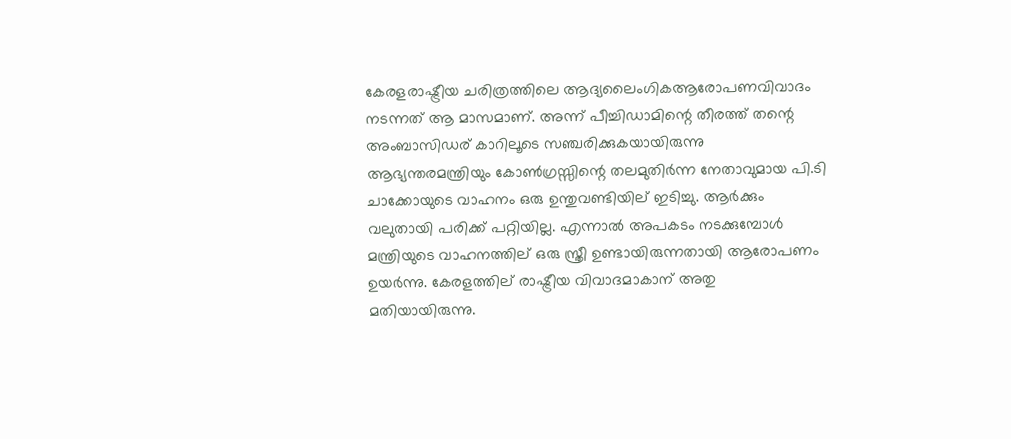കേരളരാഷ്ട്രീയ ചരിത്രത്തിലെ ആദ്യലൈംഗികആരോപണവിവാദം നടന്നത് ആ മാസമാണ്. അന്ന് പീച്ചിഡാമിന്റെ തീരത്ത് തന്റെ അംബാസിഡര് കാറിലൂടെ സഞ്ചരിക്കുകയായിരുന്നു ആഭ്യന്തരമന്ത്രിയും കോൺഗ്രസ്സിന്റെ തലമുതിർന്ന നേതാവുമായ പി.ടി ചാക്കോയുടെ വാഹനം ഒരു ഉന്തുവണ്ടിയില് ഇടിച്ചു. ആർക്കും വലുതായി പരിക്ക് പറ്റിയില്ല. എന്നാൽ അപകടം നടക്കുമ്പോൾ മന്ത്രിയുടെ വാഹനത്തില് ഒരു സ്ത്രീ ഉണ്ടായിരുന്നതായി ആരോപണം ഉയർന്നു. കേരളത്തില് രാഷ്ട്രീയ വിവാദമാകാന് അതു മതിയായിരുന്നു.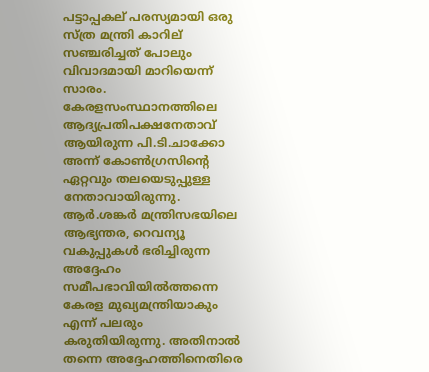പട്ടാപ്പകല് പരസ്യമായി ഒരു സ്ത്ര മന്ത്രി കാറില് സഞ്ചരിച്ചത് പോലും വിവാദമായി മാറിയെന്ന് സാരം. കേരളസംസ്ഥാനത്തിലെ ആദ്യപ്രതിപക്ഷനേതാവ് ആയിരുന്ന പി.ടി.ചാക്കോ അന്ന് കോൺഗ്രസിന്റെ ഏറ്റവും തലയെടുപ്പുള്ള നേതാവായിരുന്നു. ആർ.ശങ്കർ മന്ത്രിസഭയിലെ ആഭ്യന്തര, റെവന്യൂ വകുപ്പുകൾ ഭരിച്ചിരുന്ന അദ്ദേഹം സമീപഭാവിയിൽത്തന്നെ കേരള മുഖ്യമന്ത്രിയാകും എന്ന് പലരും കരുതിയിരുന്നു. അതിനാൽ തന്നെ അദ്ദേഹത്തിനെതിരെ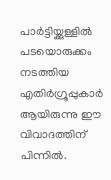പാർട്ടിയ്ക്കുള്ളിൽ പടയൊരുക്കം നടത്തിയ എതിർഗ്രൂപ്പുകാർ ആയിരുന്നു ഈ വിവാദത്തിന് പിന്നിൽ.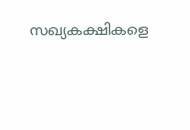സഖ്യകക്ഷികളെ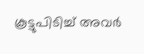കൂട്ടുപിടിച്ച് അവർ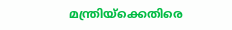മന്ത്രിയ്ക്കെതിരെ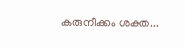കരുനീക്കം ശക്ത...